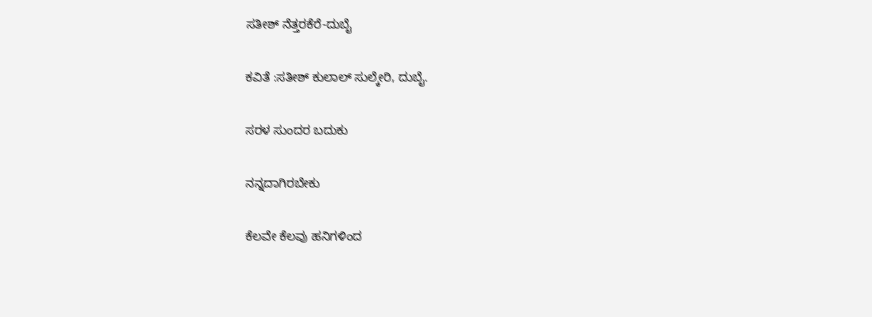ಸತೀಶ್ ನೆತ್ತರಕೆರೆ-ದುಬೈ

ಕವಿತೆ :ಸತೀಶ್ ಕುಲಾಲ್ ಸುಲ್ಕೇರಿ, ದುಬೈ.

ಸರಳ ಸುಂದರ ಬದುಕು

ನನ್ನದಾಗಿರಬೇಕು

ಕೆಲವೇ ಕೆಲವು ಹನಿಗಳಿಂದ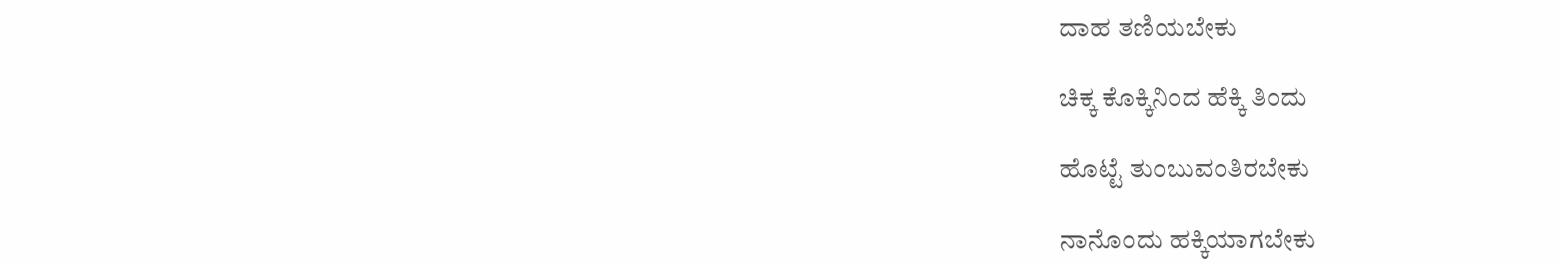ದಾಹ ತಣಿಯಬೇಕು

ಚಿಕ್ಕ ಕೊಕ್ಕಿನಿಂದ ಹೆಕ್ಕಿ ತಿಂದು

ಹೊಟ್ಟೆ ತುಂಬುವಂತಿರಬೇಕು

ನಾನೊಂದು ಹಕ್ಕಿಯಾಗಬೇಕು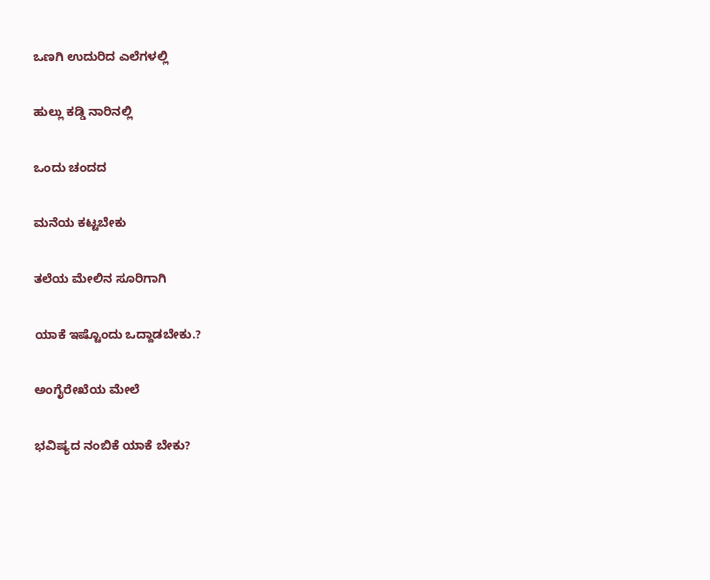ಒಣಗಿ ಉದುರಿದ ಎಲೆಗಳಲ್ಲಿ

ಹುಲ್ಲು ಕಡ್ಡಿ ನಾರಿನಲ್ಲಿ

ಒಂದು ಚಂದದ

ಮನೆಯ ಕಟ್ಟಬೇಕು

ತಲೆಯ ಮೇಲಿನ ಸೂರಿಗಾಗಿ

ಯಾಕೆ ಇಷ್ಟೊಂದು ಒದ್ದಾಡಬೇಕು.?

ಅಂಗೈರೇಖೆಯ ಮೇಲೆ

ಭವಿಷ್ಯದ ನಂಬಿಕೆ ಯಾಕೆ ಬೇಕು?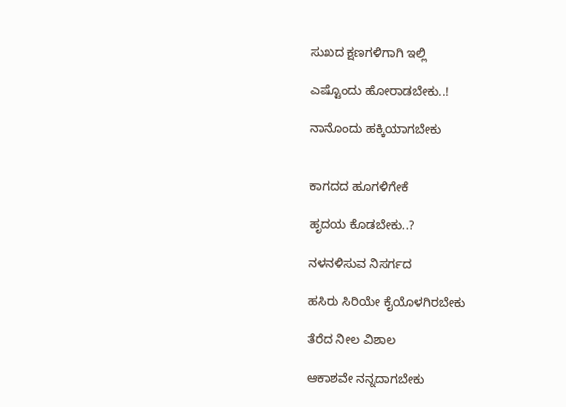ಸುಖದ ಕ್ಷಣಗಳಿಗಾಗಿ ಇಲ್ಲಿ

ಎಷ್ಟೊಂದು ಹೋರಾಡಬೇಕು..!

ನಾನೊಂದು ಹಕ್ಕಿಯಾಗಬೇಕು


ಕಾಗದದ ಹೂಗಳಿಗೇಕೆ

ಹೃದಯ ಕೊಡಬೇಕು..?

ನಳನಳಿಸುವ ನಿಸರ್ಗದ

ಹಸಿರು ಸಿರಿಯೇ ಕೈಯೊಳಗಿರಬೇಕು

ತೆರೆದ ನೀಲ ವಿಶಾಲ

ಆಕಾಶವೇ ನನ್ನದಾಗಬೇಕು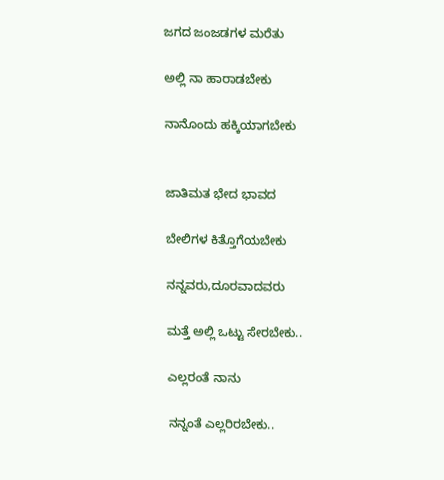ಜಗದ ಜಂಜಡಗಳ ಮರೆತು

ಅಲ್ಲಿ ನಾ ಹಾರಾಡಬೇಕು

ನಾನೊಂದು ಹಕ್ಕಿಯಾಗಬೇಕು


ಜಾತಿಮತ ಭೇದ ಭಾವದ

ಬೇಲಿಗಳ ಕಿತ್ತೊಗೆಯಬೇಕು

ನನ್ನವರು,ದೂರವಾದವರು

ಮತ್ತೆ ಅಲ್ಲಿ ಒಟ್ಟು ಸೇರಬೇಕು..

ಎಲ್ಲರಂತೆ ನಾನು

ನನ್ನಂತೆ ಎಲ್ಲರಿರಬೇಕು..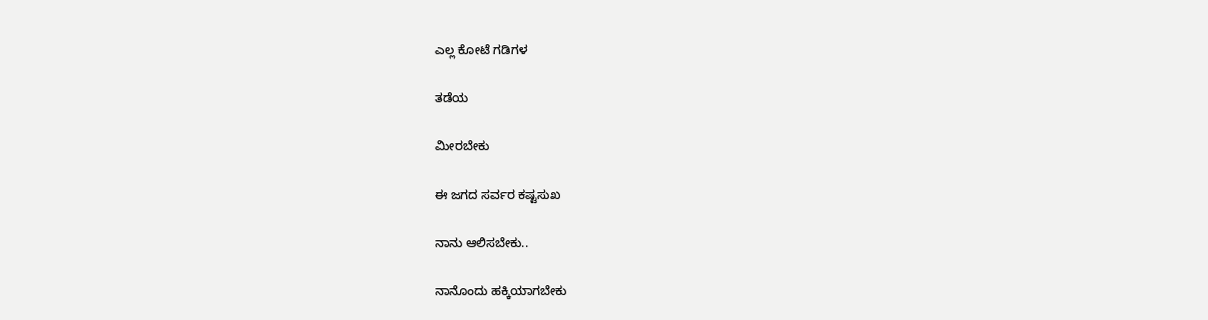ಎಲ್ಲ ಕೋಟೆ ಗಡಿಗಳ

ತಡೆಯ

ಮೀರಬೇಕು

ಈ ಜಗದ ಸರ್ವರ ಕಷ್ಟಸುಖ

ನಾನು ಆಲಿಸಬೇಕು..

ನಾನೊಂದು ಹಕ್ಕಿಯಾಗಬೇಕು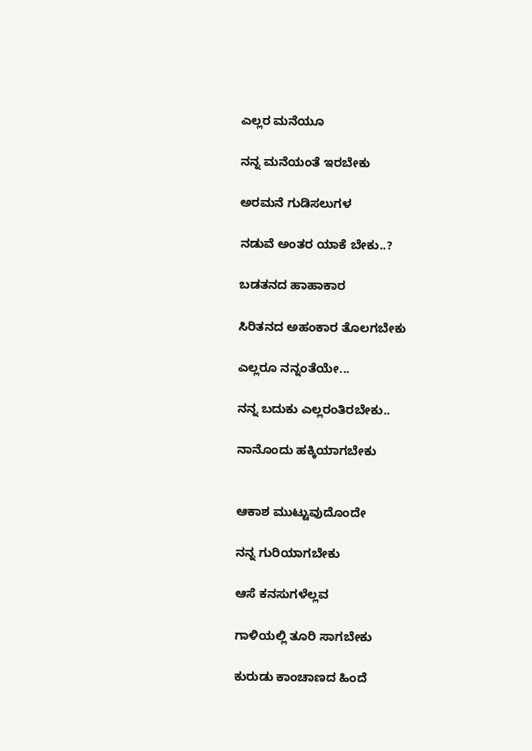ಎಲ್ಲರ ಮನೆಯೂ

ನನ್ನ ಮನೆಯಂತೆ ಇರಬೇಕು

ಅರಮನೆ ಗುಡಿಸಲುಗಳ

ನಡುವೆ ಅಂತರ ಯಾಕೆ ಬೇಕು..?

ಬಡತನದ ಹಾಹಾಕಾರ

ಸಿರಿತನದ ಅಹಂಕಾರ ತೊಲಗಬೇಕು

ಎಲ್ಲರೂ ನನ್ನಂತೆಯೇ...

ನನ್ನ ಬದುಕು ಎಲ್ಲರಂತಿರಬೇಕು..

ನಾನೊಂದು ಹಕ್ಕಿಯಾಗಬೇಕು


ಆಕಾಶ ಮುಟ್ಟುವುದೊಂದೇ

ನನ್ನ ಗುರಿಯಾಗಬೇಕು

ಆಸೆ ಕನಸುಗಳೆಲ್ಲವ

ಗಾಳಿಯಲ್ಲಿ ತೂರಿ ಸಾಗಬೇಕು

ಕುರುಡು ಕಾಂಚಾಣದ ಹಿಂದೆ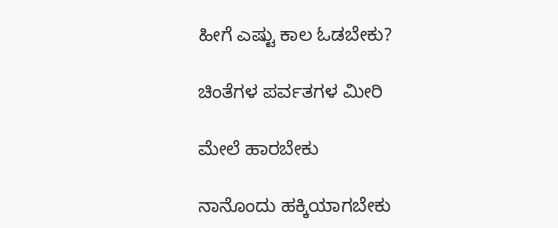ಹೀಗೆ ಎಷ್ಟು ಕಾಲ ಓಡಬೇಕು?

ಚಿಂತೆಗಳ ಪರ್ವತಗಳ ಮೀರಿ

ಮೇಲೆ ಹಾರಬೇಕು

ನಾನೊಂದು ಹಕ್ಕಿಯಾಗಬೇಕು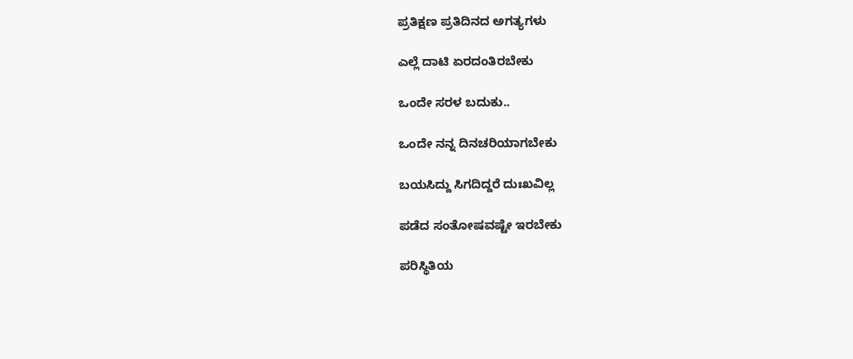ಪ್ರತಿಕ್ಷಣ ಪ್ರತಿದಿನದ ಅಗತ್ಯಗಳು

ಎಲ್ಲೆ ದಾಟಿ ಏರದಂತಿರಬೇಕು

ಒಂದೇ ಸರಳ ಬದುಕು..

ಒಂದೇ ನನ್ನ ದಿನಚರಿಯಾಗಬೇಕು

ಬಯಸಿದ್ದು ಸಿಗದಿದ್ದರೆ ದುಃಖವಿಲ್ಲ

ಪಡೆದ ಸಂತೋಷವಷ್ಟೇ ಇರಬೇಕು

ಪರಿಸ್ಥಿತಿಯ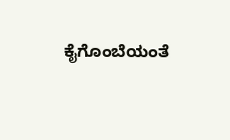ಕೈಗೊಂಬೆಯಂತೆ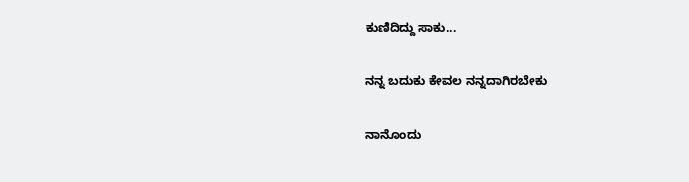ಕುಣಿದಿದ್ದು ಸಾಕು...

ನನ್ನ ಬದುಕು ಕೇವಲ ನನ್ನದಾಗಿರಬೇಕು

ನಾನೊಂದು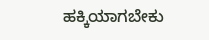ಹಕ್ಕಿಯಾಗಬೇಕು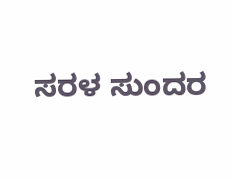ಸರಳ ಸುಂದರ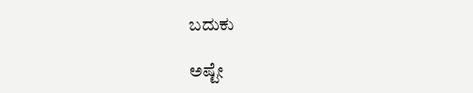ಬದುಕು

ಅಷ್ಟೇ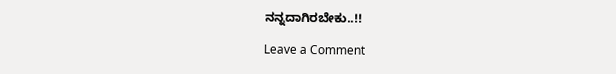ನನ್ನದಾಗಿರಬೇಕು..!!

Leave a Comment